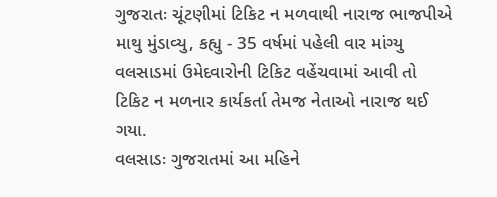ગુજરાતઃ ચૂંટણીમાં ટિકિટ ન મળવાથી નારાજ ભાજપીએ માથુ મુંડાવ્યુ, કહ્યુ - 35 વર્ષમાં પહેલી વાર માંગ્યુ
વલસાડમાં ઉમેદવારોની ટિકિટ વહેંચવામાં આવી તો ટિકિટ ન મળનાર કાર્યકર્તા તેમજ નેતાઓ નારાજ થઈ ગયા.
વલસાડઃ ગુજરાતમાં આ મહિને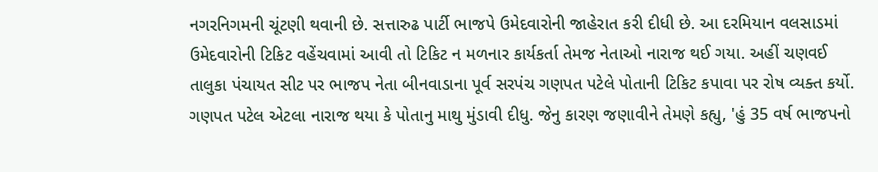નગરનિગમની ચૂંટણી થવાની છે. સત્તારુઢ પાર્ટી ભાજપે ઉમેદવારોની જાહેરાત કરી દીધી છે. આ દરમિયાન વલસાડમાં ઉમેદવારોની ટિકિટ વહેંચવામાં આવી તો ટિકિટ ન મળનાર કાર્યકર્તા તેમજ નેતાઓ નારાજ થઈ ગયા. અહીં ચણવઈ તાલુકા પંચાયત સીટ પર ભાજપ નેતા બીનવાડાના પૂર્વ સરપંચ ગણપત પટેલે પોતાની ટિકિટ કપાવા પર રોષ વ્યક્ત કર્યો. ગણપત પટેલ એટલા નારાજ થયા કે પોતાનુ માથુ મુંડાવી દીધુ. જેનુ કારણ જણાવીને તેમણે કહ્યુ, 'હું 35 વર્ષ ભાજપનો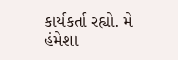કાર્યકર્તા રહ્યો. મે હંમેશા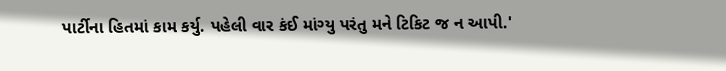પાર્ટીના હિતમાં કામ કર્યુ. પહેલી વાર કંઈ માંગ્યુ પરંતુ મને ટિકિટ જ ન આપી.'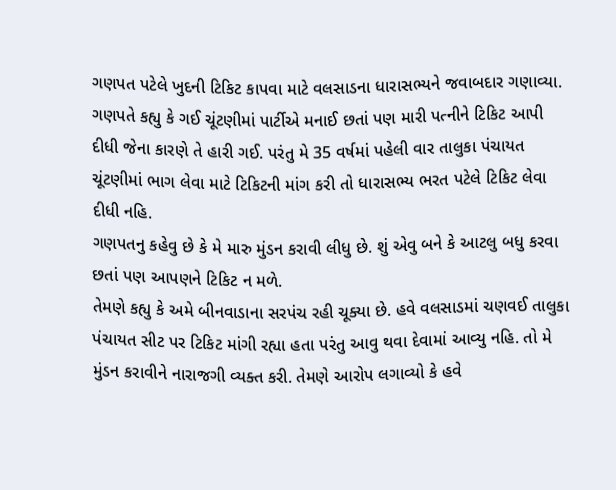ગણપત પટેલે ખુદની ટિકિટ કાપવા માટે વલસાડના ધારાસભ્યને જવાબદાર ગણાવ્યા. ગણપતે કહ્યુ કે ગઈ ચૂંટણીમાં પાર્ટીએ મનાઈ છતાં પણ મારી પત્નીને ટિકિટ આપી દીધી જેના કારણે તે હારી ગઈ. પરંતુ મે 35 વર્ષમાં પહેલી વાર તાલુકા પંચાયત ચૂંટણીમાં ભાગ લેવા માટે ટિકિટની માંગ કરી તો ધારાસભ્ય ભરત પટેલે ટિકિટ લેવા દીધી નહિ.
ગણપતનુ કહેવુ છે કે મે મારુ મુંડન કરાવી લીધુ છે. શું એવુ બને કે આટલુ બધુ કરવા છતાં પણ આપણને ટિકિટ ન મળે.
તેમણે કહ્યુ કે અમે બીનવાડાના સરપંચ રહી ચૂક્યા છે. હવે વલસાડમાં ચણવઈ તાલુકા પંચાયત સીટ પર ટિકિટ માંગી રહ્યા હતા પરંતુ આવુ થવા દેવામાં આવ્યુ નહિ. તો મે મુંડન કરાવીને નારાજગી વ્યક્ત કરી. તેમણે આરોપ લગાવ્યો કે હવે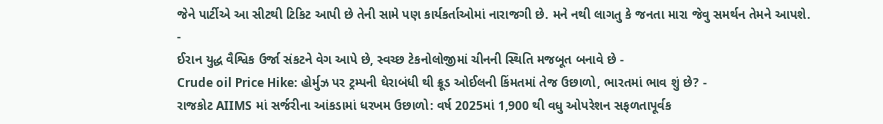જેને પાર્ટીએ આ સીટથી ટિકિટ આપી છે તેની સામે પણ કાર્યકર્તાઓમાં નારાજગી છે. મને નથી લાગતુ કે જનતા મારા જેવુ સમર્થન તેમને આપશે.
-
ઈરાન યુદ્ધ વૈશ્વિક ઉર્જા સંકટને વેગ આપે છે, સ્વચ્છ ટેકનોલોજીમાં ચીનની સ્થિતિ મજબૂત બનાવે છે -
Crude oil Price Hike: હોર્મુઝ પર ટ્રમ્પની ઘેરાબંધી થી ક્રૂડ ઓઈલની કિંમતમાં તેજ ઉછાળો, ભારતમાં ભાવ શું છે? -
રાજકોટ AIIMS માં સર્જરીના આંકડામાં ધરખમ ઉછાળો: વર્ષ 2025માં 1,900 થી વધુ ઓપરેશન સફળતાપૂર્વક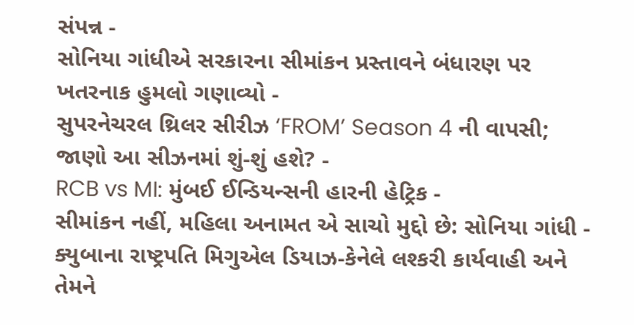સંપન્ન -
સોનિયા ગાંધીએ સરકારના સીમાંકન પ્રસ્તાવને બંધારણ પર ખતરનાક હુમલો ગણાવ્યો -
સુપરનેચરલ થ્રિલર સીરીઝ ‘FROM’ Season 4 ની વાપસી; જાણો આ સીઝનમાં શું-શું હશે? -
RCB vs MI: મુંબઈ ઈન્ડિયન્સની હારની હેટ્રિક -
સીમાંકન નહીં, મહિલા અનામત એ સાચો મુદ્દો છે: સોનિયા ગાંધી -
ક્યુબાના રાષ્ટ્રપતિ મિગુએલ ડિયાઝ-કેનેલે લશ્કરી કાર્યવાહી અને તેમને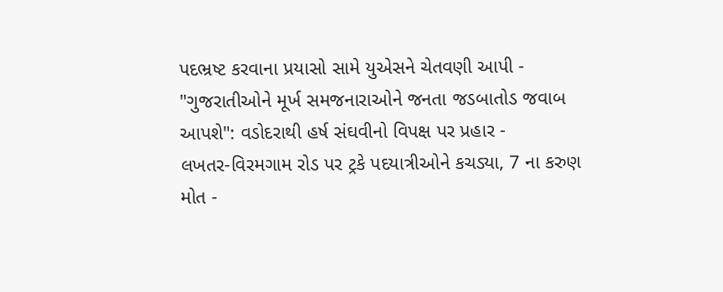પદભ્રષ્ટ કરવાના પ્રયાસો સામે યુએસને ચેતવણી આપી -
"ગુજરાતીઓને મૂર્ખ સમજનારાઓને જનતા જડબાતોડ જવાબ આપશે": વડોદરાથી હર્ષ સંઘવીનો વિપક્ષ પર પ્રહાર -
લખતર-વિરમગામ રોડ પર ટ્રકે પદયાત્રીઓને કચડ્યા, 7 ના કરુણ મોત -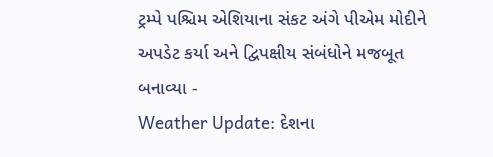ટ્રમ્પે પશ્ચિમ એશિયાના સંકટ અંગે પીએમ મોદીને અપડેટ કર્યા અને દ્વિપક્ષીય સંબંધોને મજબૂત બનાવ્યા -
Weather Update: દેશના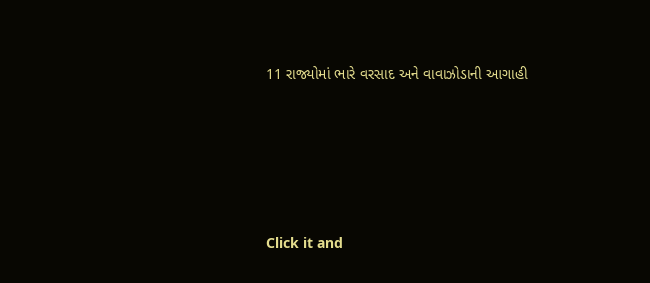11 રાજ્યોમાં ભારે વરસાદ અને વાવાઝોડાની આગાહી










Click it and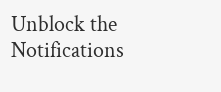Unblock the Notifications